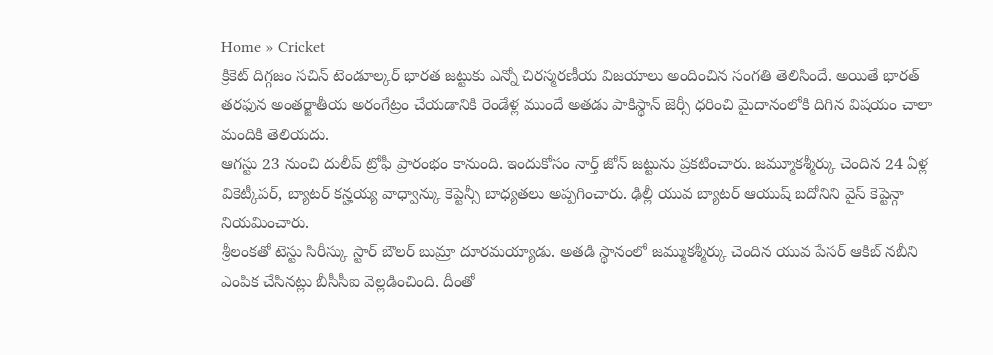Home » Cricket
క్రికెట్ దిగ్గజం సచిన్ టెండూల్కర్ భారత జట్టుకు ఎన్నో చిరస్మరణీయ విజయాలు అందించిన సంగతి తెలిసిందే. అయితే భారత్ తరఫున అంతర్జాతీయ అరంగేట్రం చేయడానికి రెండేళ్ల ముందే అతడు పాకిస్థాన్ జెర్సీ ధరించి మైదానంలోకి దిగిన విషయం చాలా మందికి తెలియదు.
ఆగస్టు 23 నుంచి దులీప్ ట్రోఫీ ప్రారంభం కానుంది. ఇందుకోసం నార్త్ జోన్ జట్టును ప్రకటించారు. జమ్మూకశ్మీర్కు చెందిన 24 ఏళ్ల వికెట్కీపర్, బ్యాటర్ కన్హయ్య వాధ్వాన్కు కెప్టెన్సీ బాధ్యతలు అప్పగించారు. ఢిల్లీ యువ బ్యాటర్ ఆయుష్ బదోనిని వైస్ కెప్టెన్గా నియమించారు.
శ్రీలంకతో టెస్టు సిరీస్కు స్టార్ బౌలర్ బుమ్రా దూరమయ్యాడు. అతడి స్థానంలో జమ్ముకశ్మీర్కు చెందిన యువ పేసర్ ఆకిబ్ నబీని ఎంపిక చేసినట్లు బీసీసీఐ వెల్లడించింది. దీంతో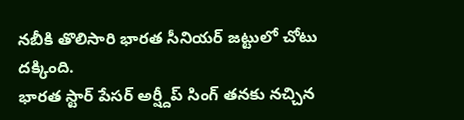నబీకి తొలిసారి భారత సీనియర్ జట్టులో చోటు దక్కింది.
భారత స్టార్ పేసర్ అర్ష్దీప్ సింగ్ తనకు నచ్చిన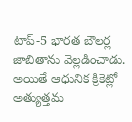టాప్-5 భారత బౌలర్ల జాబితాను వెల్లడించాడు. అయితే ఆధునిక క్రికెట్లో అత్యుత్తమ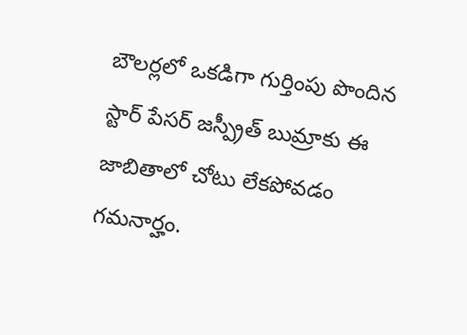బౌలర్లలో ఒకడిగా గుర్తింపు పొందిన స్టార్ పేసర్ జస్ప్రీత్ బుమ్రాకు ఈ జాబితాలో చోటు లేకపోవడం గమనార్హం.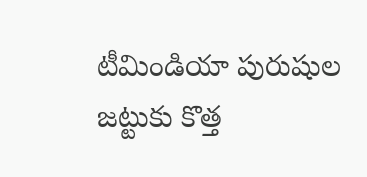టీమిండియా పురుషుల జట్టుకు కొత్త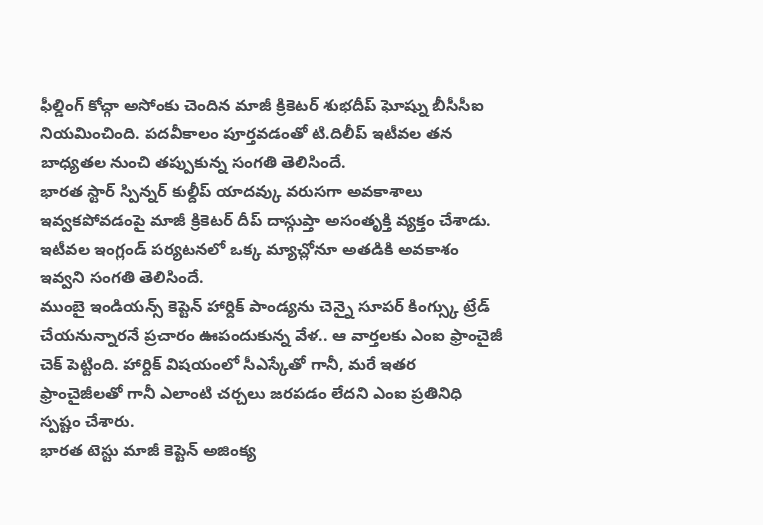ఫీల్డింగ్ కోచ్గా అసోంకు చెందిన మాజీ క్రికెటర్ శుభదీప్ ఘోష్ను బీసీసీఐ నియమించింది. పదవీకాలం పూర్తవడంతో టి.దిలీప్ ఇటీవల తన బాధ్యతల నుంచి తప్పుకున్న సంగతి తెలిసిందే.
భారత స్టార్ స్పిన్నర్ కుల్దీప్ యాదవ్కు వరుసగా అవకాశాలు ఇవ్వకపోవడంపై మాజీ క్రికెటర్ దీప్ దాస్గుప్తా అసంతృక్తి వ్యక్తం చేశాడు. ఇటీవల ఇంగ్లండ్ పర్యటనలో ఒక్క మ్యాచ్లోనూ అతడికి అవకాశం ఇవ్వని సంగతి తెలిసిందే.
ముంబై ఇండియన్స్ కెప్టెన్ హార్దిక్ పాండ్యను చెన్నై సూపర్ కింగ్స్కు ట్రేడ్ చేయనున్నారనే ప్రచారం ఊపందుకున్న వేళ.. ఆ వార్తలకు ఎంఐ ఫ్రాంచైజీ చెక్ పెట్టింది. హార్దిక్ విషయంలో సీఎస్కేతో గానీ, మరే ఇతర ఫ్రాంచైజీలతో గానీ ఎలాంటి చర్చలు జరపడం లేదని ఎంఐ ప్రతినిధి స్పష్టం చేశారు.
భారత టెస్టు మాజీ కెప్టెన్ అజింక్య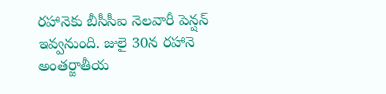రహానెకు బీసీసీఐ నెలవారీ పెన్షన్ ఇవ్వనుంది. జులై 30న రహానె అంతర్జాతీయ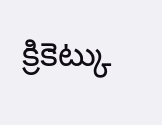క్రికెట్కు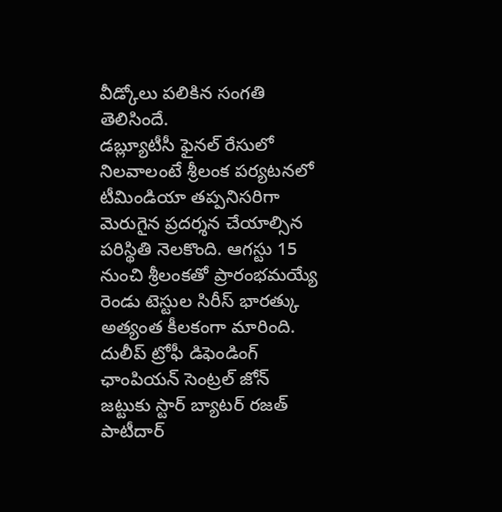వీడ్కోలు పలికిన సంగతి తెలిసిందే.
డబ్ల్యూటీసీ ఫైనల్ రేసులో నిలవాలంటే శ్రీలంక పర్యటనలో టీమిండియా తప్పనిసరిగా మెరుగైన ప్రదర్శన చేయాల్సిన పరిస్థితి నెలకొంది. ఆగస్టు 15 నుంచి శ్రీలంకతో ప్రారంభమయ్యే రెండు టెస్టుల సిరీస్ భారత్కు అత్యంత కీలకంగా మారింది.
దులీప్ ట్రోఫీ డిఫెండింగ్ ఛాంపియన్ సెంట్రల్ జోన్ జట్టుకు స్టార్ బ్యాటర్ రజత్ పాటీదార్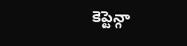కెప్టెన్గా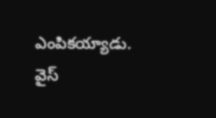ఎంపికయ్యాడు. వైస్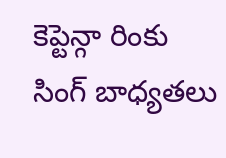కెప్టెన్గా రింకు సింగ్ బాధ్యతలు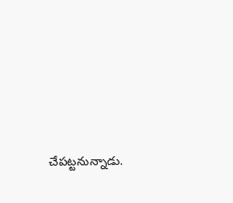చేపట్టనున్నాడు.